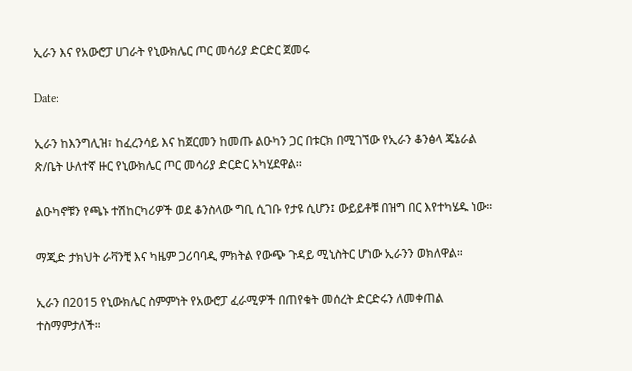ኢራን እና የአውሮፓ ሀገራት የኒውክሌር ጦር መሳሪያ ድርድር ጀመሩ

Date:

ኢራን ከእንግሊዝ፣ ከፈረንሳይ እና ከጀርመን ከመጡ ልዑካን ጋር በቱርክ በሚገኘው የኢራን ቆንፅላ ጄኔራል ጽ/ቤት ሁለተኛ ዙር የኒውክሌር ጦር መሳሪያ ድርድር አካሂደዋል፡፡

ልዑካኖቹን የጫኑ ተሽከርካሪዎች ወደ ቆንስላው ግቢ ሲገቡ የታዩ ሲሆን፤ ውይይቶቹ በዝግ በር እየተካሄዱ ነው።

ማጂድ ታክህት ራቫንቺ እና ካዜም ጋሪባባዲ ምክትል የውጭ ጉዳይ ሚኒስትር ሆነው ኢራንን ወክለዋል።

ኢራን በ2015 የኒውክሌር ስምምነት የአውሮፓ ፈራሚዎች በጠየቁት መሰረት ድርድሩን ለመቀጠል ተስማምታለች።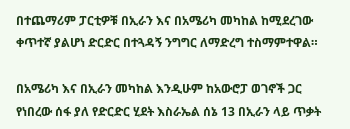በተጨማሪም ፓርቲዎቹ በኢራን እና በአሜሪካ መካከል ከሚደረገው ቀጥተኛ ያልሆነ ድርድር በተጓዳኝ ንግግር ለማድረግ ተስማምተዋል።

በአሜሪካ እና በኢራን መካከል እንዲሁም ከአውሮፓ ወገኖች ጋር የነበረው ሰፋ ያለ የድርድር ሂደት እስራኤል ሰኔ 13 በኢራን ላይ ጥቃት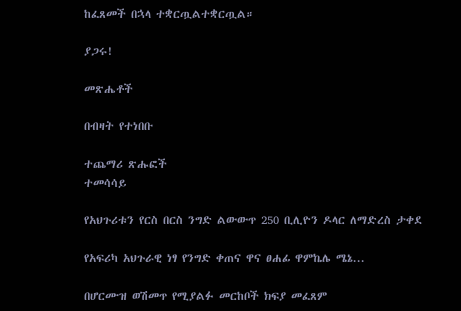ከፈጸመች በኋላ ተቋርጧልተቋርጧል።

ያጋሩ!

መጽሔቶች

በብዛት የተነበቡ

ተጨማሪ ጽሑፎች
ተመሳሳይ

የአህጉሪቱን የርስ በርስ ንግድ ልውውጥ 250 ቢሊዮን ዶላር ለማድረስ ታቀደ

የአፍሪካ አህጉራዊ ነፃ የንግድ ቀጠና ዋና ፀሐፊ ዋምኬሌ ሜኔ...

በሆርሙዝ ወሽመጥ የሚያልፉ መርከቦች ክፍያ መፈጸም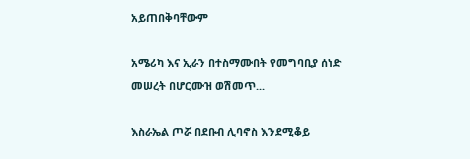አይጠበቅባቸውም

አሜሪካ እና ኢራን በተስማሙበት የመግባቢያ ሰነድ መሠረት በሆርሙዝ ወሽመጥ...

እስራኤል ጦሯ በደቡብ ሊባኖስ እንደሚቆይ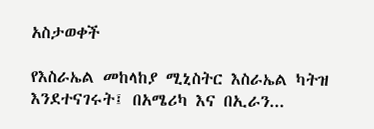አስታወቀች

የእስራኤል መከላከያ ሚኒስትር እስራኤል ካትዝ እንደተናገሩት፤ በአሜሪካ እና በኢራን...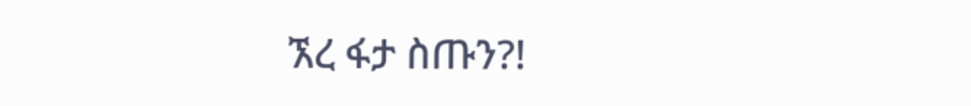ኧረ ፋታ ስጡን?!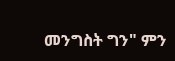መንግስት ግን" ምን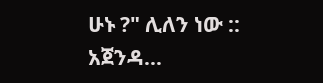ሁኑ ?" ሊለን ነው :: አጀንዳ...